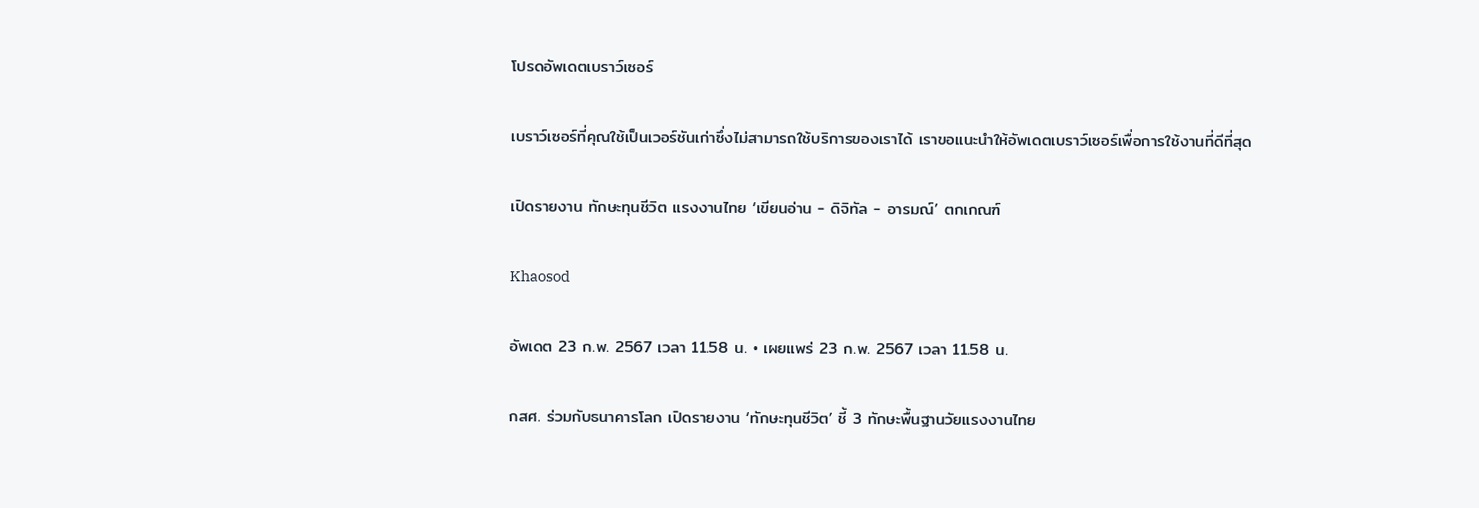โปรดอัพเดตเบราว์เซอร์

เบราว์เซอร์ที่คุณใช้เป็นเวอร์ชันเก่าซึ่งไม่สามารถใช้บริการของเราได้ เราขอแนะนำให้อัพเดตเบราว์เซอร์เพื่อการใช้งานที่ดีที่สุด

เปิดรายงาน ทักษะทุนชีวิต แรงงานไทย ‘เขียนอ่าน - ดิจิทัล - อารมณ์’ ตกเกณฑ์

Khaosod

อัพเดต 23 ก.พ. 2567 เวลา 11.58 น. • เผยแพร่ 23 ก.พ. 2567 เวลา 11.58 น.

กสศ. ร่วมกับธนาคารโลก เปิดรายงาน ‘ทักษะทุนชีวิต’ ชี้ 3 ทักษะพื้นฐานวัยแรงงานไทย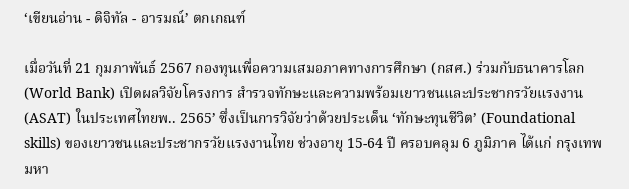‘เขียนอ่าน - ดิจิทัล - อารมณ์’ ตกเกณฑ์

เมื่อวันที่ 21 กุมภาพันธ์ 2567 กองทุนเพื่อความเสมอภาคทางการศึกษา (กสศ.) ร่วมกับธนาคารโลก (World Bank) เปิดผลวิจัยโครงการ สำรวจทักษะและความพร้อมเยาวชนและประชากรวัยแรงงาน(ASAT) ในประเทศไทยพ.. 2565’ ซึ่งเป็นการวิจัยว่าด้วยประเด็น ‘ทักษะทุนชีวิต’ (Foundational skills) ของเยาวชนและประชากรวัยแรงงานไทย ช่วงอายุ 15-64 ปี ครอบคลุม 6 ภูมิภาค ได้แก่ กรุงเทพมหา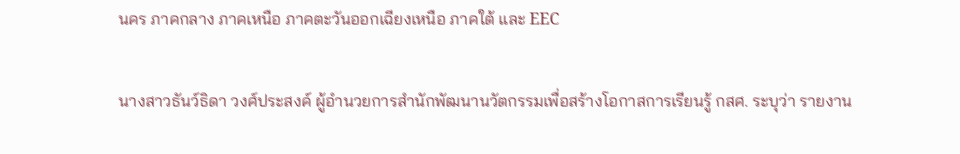นคร ภาคกลาง ภาคเหนือ ภาคตะวันออกเฉียงเหนือ ภาคใต้ และ EEC

นางสาวธันว์ธิดา วงศ์ประสงค์ ผู้อำนวยการสำนักพัฒนานวัตกรรมเพื่อสร้างโอกาสการเรียนรู้ กสศ. ระบุว่า รายงาน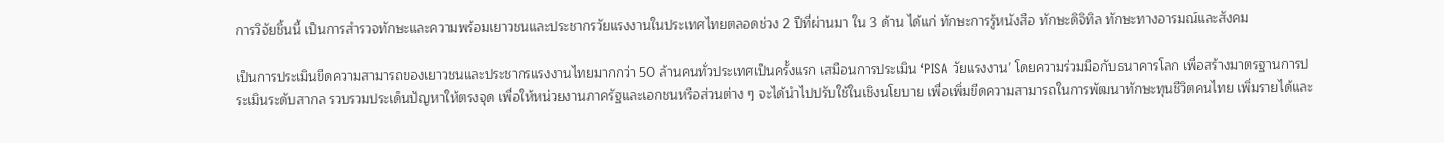การวิจัยชิ้นนี้ เป็นการสำรวจทักษะและความพร้อมเยาวชนและประชากรวัยแรงงานในประเทศไทยตลอดช่วง 2 ปีที่ผ่านมา ใน 3 ด้าน ได้แก่ ทักษะการรู้หนังสือ ทักษะดิจิทิล ทักษะทางอารมณ์และสังคม

เป็นการประเมินขีดความสามารถของเยาวชนและประชากรแรงงานไทยมากกว่า 50 ล้านคนทั่วประเทศเป็นครั้งแรก เสมือนการประเมิน ‘PISA วัยแรงงาน’ โดยความร่วมมือกับธนาคารโลก เพื่อสร้างมาตรฐานการประเมินระดับสากล รวบรวมประเด็นปัญหาให้ตรงจุด เพื่อให้หน่วยงานภาครัฐและเอกชนหรือส่วนต่าง ๆ จะได้นำไปปรับใช้ในเชิงนโยบาย เพื่อเพิ่มขีดความสามารถในการพัฒนาทักษะทุนชีวิตคนไทย เพิ่มรายได้และ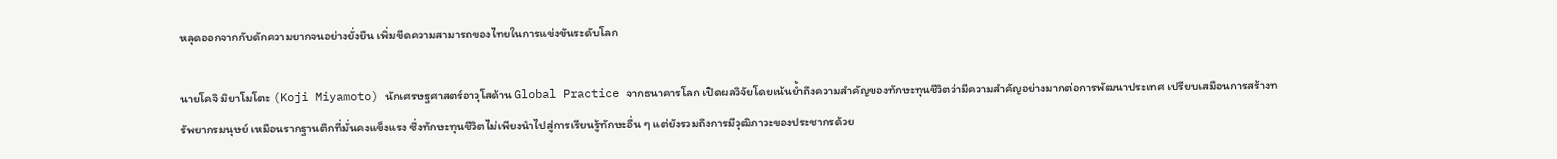หลุดออกจากกับดักความยากจนอย่างยั่งยืน เพิ่มขีดความสามารถของไทยในการแข่งขันระดับโลก

นายโคจิ มิยาโมโตะ (Koji Miyamoto) นักเศรษฐศาสตร์อาวุโสด้าน Global Practice จากธนาคารโลก เปิดผลวิจัยโดยเน้นยํ้าถึงความสำคัญของทักษะทุนชีวิตว่ามีความสำคัญอย่างมากต่อการพัฒนาประเทศ เปรียบเสมือนการสร้างทรัพยากรมนุษย์ เหมือนรากฐานตึกที่มั่นคงแข็งแรง ซึ่งทักษะทุนชีวิตไม่เพียงนำไปสู่การเรียนรู้ทักษะอื่น ๆ แต่ยังรวมถึงการมีวุฒิภาวะของประชากรด้วย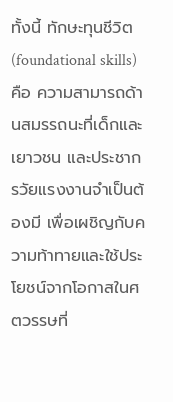ทั้งนี้ ทักษะทุนชีวิต (foundational skills) คือ ความสามารถด้านสมรรถนะที่เด็กและเยาวชน และประชากรวัยแรงงานจำเป็นต้องมี เพื่อเผชิญกับความท้าทายและใช้ประโยชน์จากโอกาสในศตวรรษที่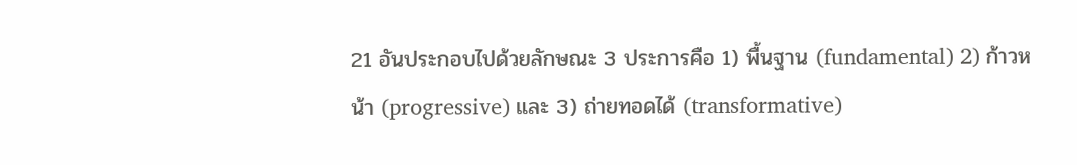21 อันประกอบไปด้วยลักษณะ 3 ประการคือ 1) พื้นฐาน (fundamental) 2) ก้าวหน้า (progressive) และ 3) ถ่ายทอดได้ (transformative)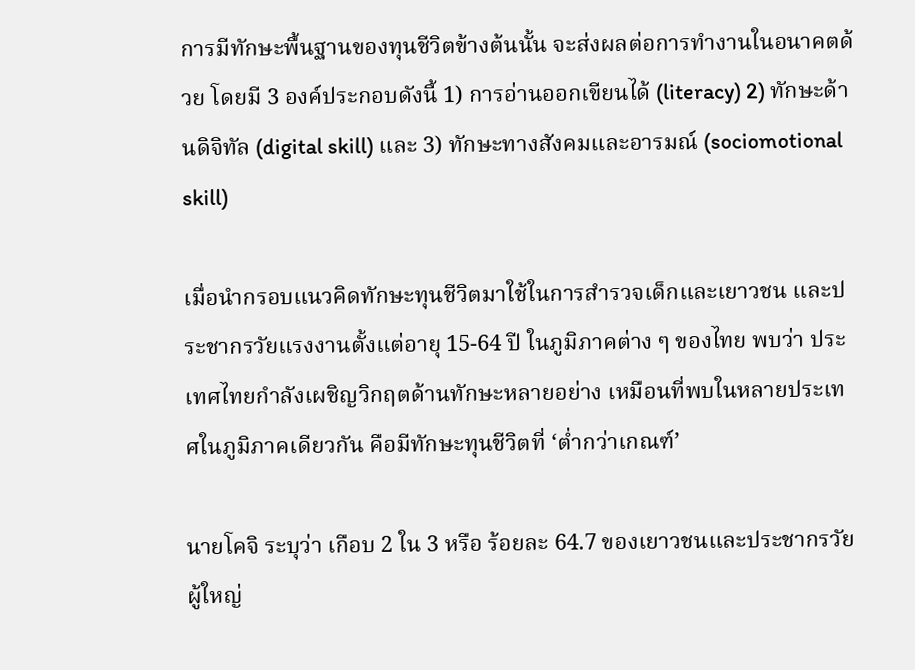การมีทักษะพื้นฐานของทุนชีวิตข้างต้นนั้น จะส่งผลต่อการทำงานในอนาคตด้วย โดยมี 3 องค์ประกอบดังนี้ 1) การอ่านออกเขียนได้ (literacy) 2) ทักษะด้านดิจิทัล (digital skill) และ 3) ทักษะทางสังคมและอารมณ์ (sociomotional skill)

เมื่อนำกรอบแนวคิดทักษะทุนชีวิตมาใช้ในการสำรวจเด็กและเยาวชน และประชากรวัยแรงงานตั้งแต่อายุ 15-64 ปี ในภูมิภาคต่าง ๆ ของไทย พบว่า ประเทศไทยกำลังเผชิญวิกฤตด้านทักษะหลายอย่าง เหมือนที่พบในหลายประเทศในภูมิภาคเดียวกัน คือมีทักษะทุนชีวิตที่ ‘ตํ่ากว่าเกณฑ์’

นายโคจิ ระบุว่า เกือบ 2 ใน 3 หรือ ร้อยละ 64.7 ของเยาวชนและประชากรวัยผู้ใหญ่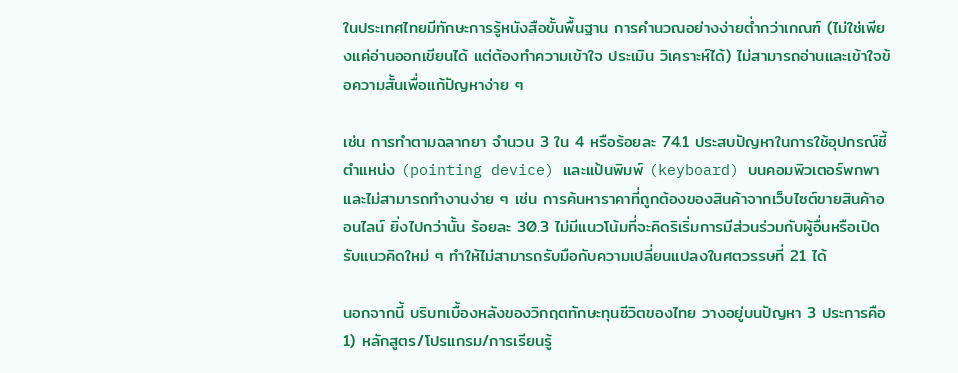ในประเทศไทยมีทักษะการรู้หนังสือขั้นพื้นฐาน การคำนวณอย่างง่ายต่ำกว่าเกณฑ์ (ไม่ใช่เพียงแค่อ่านออกเขียนได้ แต่ต้องทำความเข้าใจ ประเมิน วิเคราะห์ได้) ไม่สามารถอ่านและเข้าใจข้อความสั้นเพื่อแก้ปัญหาง่าย ๆ

เช่น การทำตามฉลากยา จำนวน 3 ใน 4 หรือร้อยละ 74.1 ประสบปัญหาในการใช้อุปกรณ์ชี้ตำแหน่ง (pointing device) และแป้นพิมพ์ (keyboard) บนคอมพิวเตอร์พกพา และไม่สามารถทำงานง่าย ๆ เช่น การค้นหาราคาที่ถูกต้องของสินค้าจากเว็บไซต์ขายสินค้าออนไลน์ ยิ่งไปกว่านั้น ร้อยละ 30.3 ไม่มีแนวโน้มที่จะคิดริเริ่มการมีส่วนร่วมกับผู้อื่นหรือเปิดรับแนวคิดใหม่ ๆ ทำให้ไม่สามารถรับมือกับความเปลี่ยนแปลงในศตวรรษที่ 21 ได้

นอกจากนี้ บริบทเบื้องหลังของวิกฤตทักษะทุนชีวิตของไทย วางอยู่บนปัญหา 3 ประการคือ 1) หลักสูตร/โปรแกรม/การเรียนรู้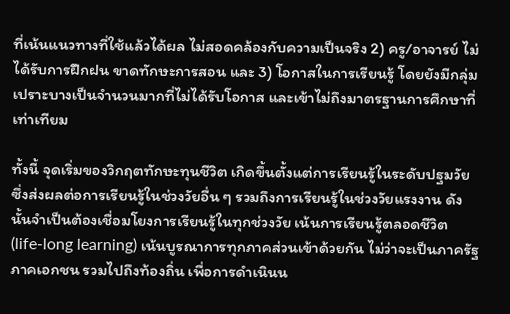ที่เน้นแนวทางที่ใช้แล้วได้ผล ไม่สอดคล้องกับความเป็นจริง 2) ครู/อาจารย์ ไม่ได้รับการฝึกฝน ขาดทักษะการสอน และ 3) โอกาสในการเรียนรู้ โดยยังมีกลุ่มเปราะบางเป็นจำนวนมากที่ไม่ได้รับโอกาส และเข้าไม่ถึงมาตรฐานการศึกษาที่เท่าเทียม

ทั้งนี้ จุดเริ่มของวิกฤตทักษะทุนชีวิต เกิดขึ้นตั้งแต่การเรียนรู้ในระดับปฐมวัย ซึ่งส่งผลต่อการเรียนรู้ในช่วงวัยอื่น ๆ รวมถึงการเรียนรู้ในช่วงวัยแรงงาน ดังนั้นจำเป็นต้องเชื่อมโยงการเรียนรู้ในทุกช่วงวัย เน้นการเรียนรู้ตลอดชีวิต (life-long learning) เน้นบูรณาการทุกภาคส่วนเข้าด้วยกัน ไม่ว่าจะเป็นภาครัฐ ภาคเอกชน รวมไปถึงท้องถิ่น เพื่อการดำเนินน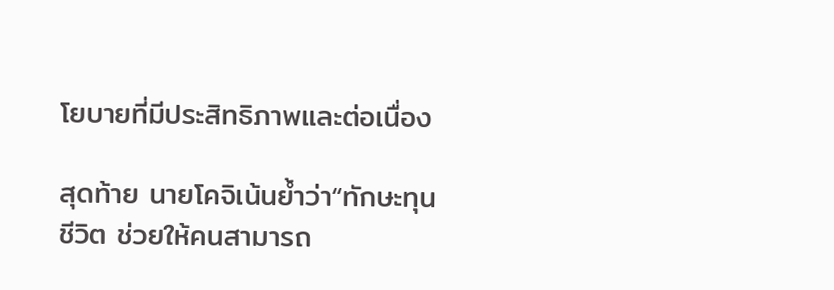โยบายที่มีประสิทธิภาพและต่อเนื่อง

สุดท้าย นายโคจิเน้นยํ้าว่า“ทักษะทุนชีวิต ช่วยให้คนสามารถ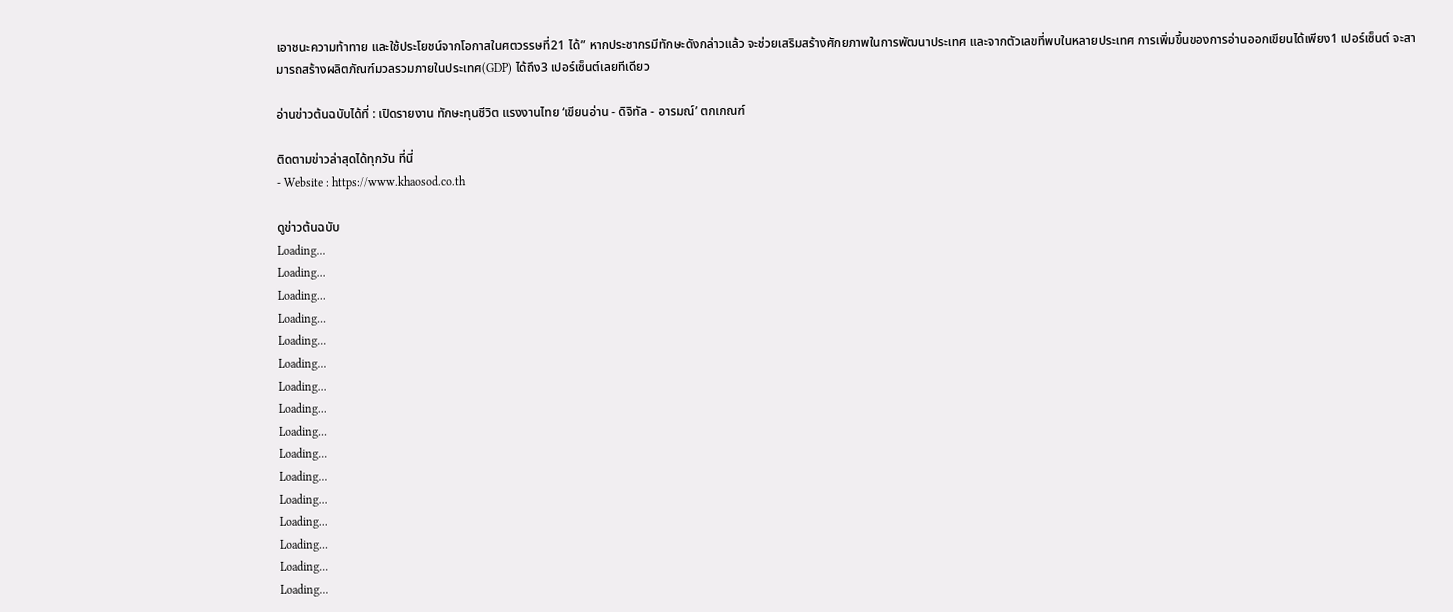เอาชนะความท้าทาย และใช้ประโยชน์จากโอกาสในศตวรรษที่21 ได้” หากประชากรมีทักษะดังกล่าวแล้ว จะช่วยเสริมสร้างศักยภาพในการพัฒนาประเทศ และจากตัวเลขที่พบในหลายประเทศ การเพิ่มขึ้นของการอ่านออกเขียนได้เพียง1 เปอร์เซ็นต์ จะสามารถสร้างผลิตภัณฑ์มวลรวมภายในประเทศ(GDP) ได้ถึง3 เปอร์เซ็นต์เลยทีเดียว

อ่านข่าวต้นฉบับได้ที่ : เปิดรายงาน ทักษะทุนชีวิต แรงงานไทย ‘เขียนอ่าน - ดิจิทัล - อารมณ์’ ตกเกณฑ์

ติดตามข่าวล่าสุดได้ทุกวัน ที่นี่
- Website : https://www.khaosod.co.th

ดูข่าวต้นฉบับ
Loading...
Loading...
Loading...
Loading...
Loading...
Loading...
Loading...
Loading...
Loading...
Loading...
Loading...
Loading...
Loading...
Loading...
Loading...
Loading...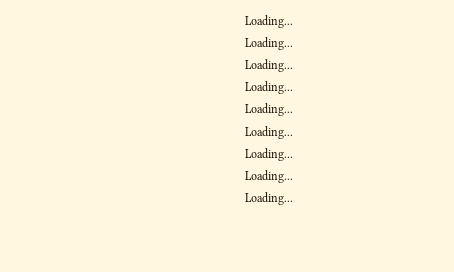Loading...
Loading...
Loading...
Loading...
Loading...
Loading...
Loading...
Loading...
Loading...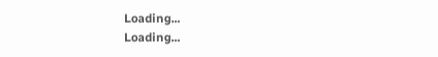Loading...
Loading...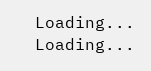Loading...
Loading...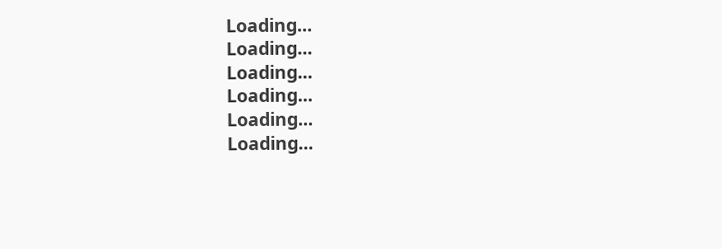Loading...
Loading...
Loading...
Loading...
Loading...
Loading...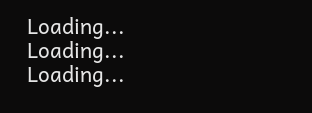Loading...
Loading...
Loading...